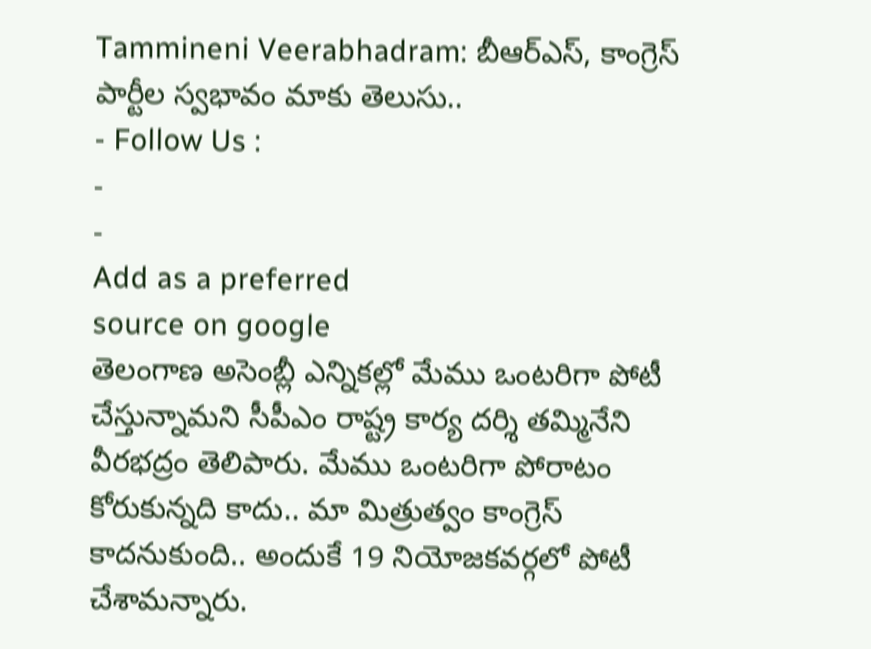Tammineni Veerabhadram: బీఆర్ఎస్, కాంగ్రెస్ పార్టీల స్వభావం మాకు తెలుసు..
- Follow Us :
-
-
Add as a preferred
source on google
తెలంగాణ అసెంబ్లీ ఎన్నికల్లో మేము ఒంటరిగా పోటీ చేస్తున్నామని సీపీఎం రాష్ట్ర కార్య దర్శి తమ్మినేని వీరభద్రం తెలిపారు. మేము ఒంటరిగా పోరాటం కోరుకున్నది కాదు.. మా మిత్రుత్వం కాంగ్రెస్ కాదనుకుంది.. అందుకే 19 నియోజకవర్గలో పోటీ చేశామన్నారు.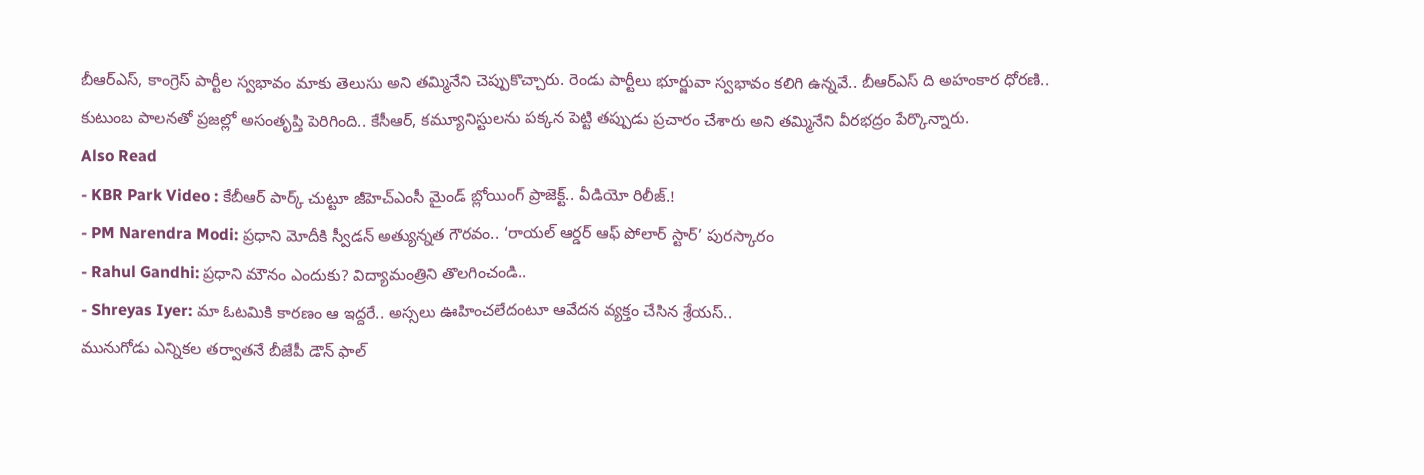బీఆర్ఎస్, కాంగ్రెస్ పార్టీల స్వభావం మాకు తెలుసు అని తమ్మినేని చెప్పుకొచ్చారు. రెండు పార్టీలు భూర్జువా స్వభావం కలిగి ఉన్నవే.. బీఆర్ఎస్ ది అహంకార ధోరణి.. కుటుంబ పాలనతో ప్రజల్లో అసంతృప్తి పెరిగింది.. కేసీఆర్, కమ్యూనిస్టులను పక్కన పెట్టి తప్పుడు ప్రచారం చేశారు అని తమ్మినేని వీరభద్రం పేర్కొన్నారు.
Also Read
- KBR Park Video : కేబీఆర్ పార్క్ చుట్టూ జీహెచ్ఎంసీ మైండ్ బ్లోయింగ్ ప్రాజెక్ట్.. వీడియో రిలీజ్.!
- PM Narendra Modi: ప్రధాని మోదీకి స్వీడన్ అత్యున్నత గౌరవం.. ‘రాయల్ ఆర్డర్ ఆఫ్ పోలార్ స్టార్’ పురస్కారం
- Rahul Gandhi: ప్రధాని మౌనం ఎందుకు? విద్యామంత్రిని తొలగించండి..
- Shreyas Iyer: మా ఓటమికి కారణం ఆ ఇద్దరే.. అస్సలు ఊహించలేదంటూ ఆవేదన వ్యక్తం చేసిన శ్రేయస్..
మునుగోడు ఎన్నికల తర్వాతనే బీజేపీ డౌన్ ఫాల్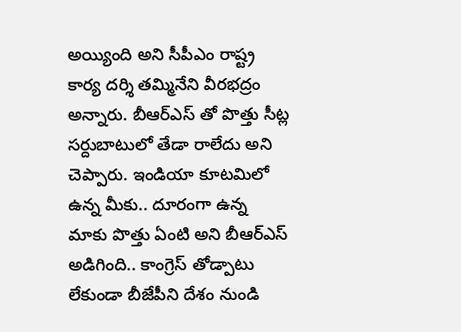అయ్యింది అని సీపీఎం రాష్ట్ర కార్య దర్శి తమ్మినేని వీరభద్రం అన్నారు. బీఆర్ఎస్ తో పొత్తు సీట్ల సర్దుబాటులో తేడా రాలేదు అని చెప్పారు. ఇండియా కూటమిలో ఉన్న మీకు.. దూరంగా ఉన్న మాకు పొత్తు ఏంటి అని బీఆర్ఎస్ అడిగింది.. కాంగ్రెస్ తోడ్పాటు లేకుండా బీజేపీని దేశం నుండి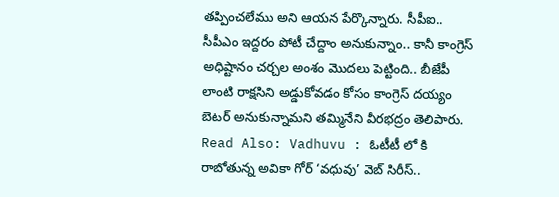తప్పించలేము అని ఆయన పేర్కొన్నారు. సీపీఐ.. సీపీఎం ఇద్దరం పోటీ చేద్దాం అనుకున్నాం.. కానీ కాంగ్రెస్ అధిష్టానం చర్చల అంశం మొదలు పెట్టింది.. బీజేపీ లాంటి రాక్షసిని అడ్డుకోవడం కోసం కాంగ్రెస్ దయ్యం బెటర్ అనుకున్నామని తమ్మినేని వీరభద్రం తెలిపారు.
Read Also: Vadhuvu : ఓటీటీ లో కి రాబోతున్న అవికా గోర్ ‘వధువు’ వెబ్ సిరీస్..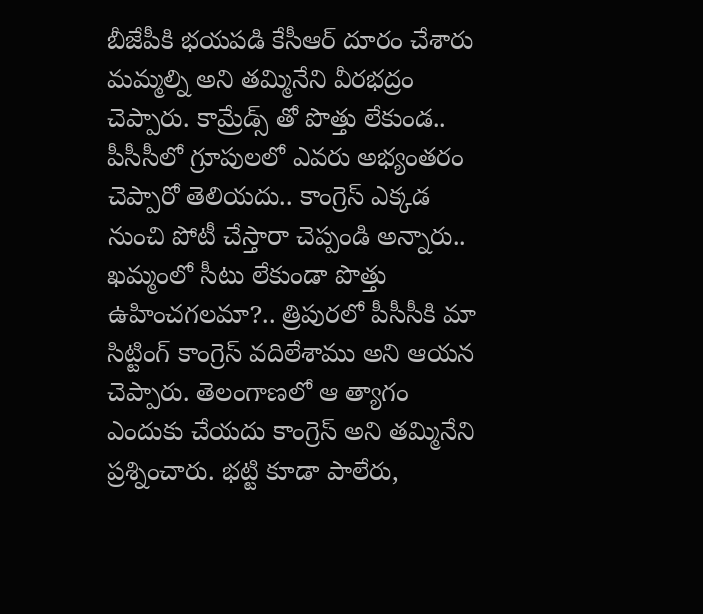బీజేపీకి భయపడి కేసీఆర్ దూరం చేశారు మమ్మల్ని అని తమ్మినేని వీరభద్రం చెప్పారు. కామ్రేడ్స్ తో పొత్తు లేకుండ.. పీసీసీలో గ్రూపులలో ఎవరు అభ్యంతరం చెప్పారో తెలియదు.. కాంగ్రెస్ ఎక్కడ నుంచి పోటీ చేస్తారా చెప్పండి అన్నారు.. ఖమ్మంలో సీటు లేకుండా పొత్తు ఉహించగలమా?.. త్రిపురలో పీసీసీకి మా సిట్టింగ్ కాంగ్రెస్ వదిలేశాము అని ఆయన చెప్పారు. తెలంగాణలో ఆ త్యాగం ఎందుకు చేయదు కాంగ్రెస్ అని తమ్మినేని ప్రశ్నించారు. భట్టి కూడా పాలేరు,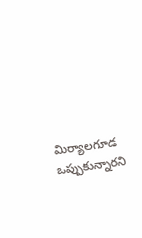మిర్యాలగూడ ఒప్పుకున్నారని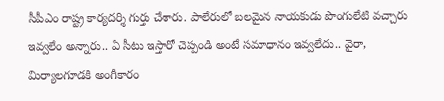సీపీఎం రాష్ట్ర కార్యదర్శి గుర్తు చేశారు. పాలేరులో బలమైన నాయకుడు పొంగులేటి వచ్చారు ఇవ్వలేం అన్నారు.. ఏ సీటు ఇస్తారో చెప్పండి అంటే సమాధానం ఇవ్వలేదు.. వైరా, మిర్యాలగూడకి అంగీకారం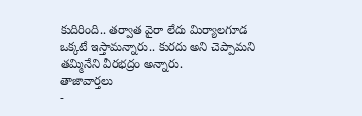కుదిరింది.. తర్వాత వైరా లేదు మిర్యాలగూడ ఒక్కటే ఇస్తామన్నారు.. కురదు అని చెప్పామని తమ్మినేని వీరభద్రం అన్నారు.
తాజావార్తలు
-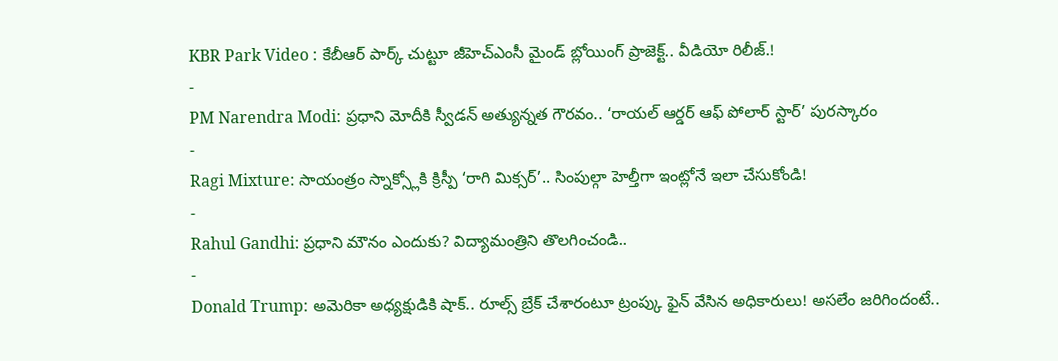KBR Park Video : కేబీఆర్ పార్క్ చుట్టూ జీహెచ్ఎంసీ మైండ్ బ్లోయింగ్ ప్రాజెక్ట్.. వీడియో రిలీజ్.!
-
PM Narendra Modi: ప్రధాని మోదీకి స్వీడన్ అత్యున్నత గౌరవం.. ‘రాయల్ ఆర్డర్ ఆఫ్ పోలార్ స్టార్’ పురస్కారం
-
Ragi Mixture: సాయంత్రం స్నాక్స్లోకి క్రిస్పీ ‘రాగి మిక్సర్’.. సింపుల్గా హెల్తీగా ఇంట్లోనే ఇలా చేసుకోండి!
-
Rahul Gandhi: ప్రధాని మౌనం ఎందుకు? విద్యామంత్రిని తొలగించండి..
-
Donald Trump: అమెరికా అధ్యక్షుడికి షాక్.. రూల్స్ బ్రేక్ చేశారంటూ ట్రంప్కు ఫైన్ వేసిన అధికారులు! అసలేం జరిగిందంటే..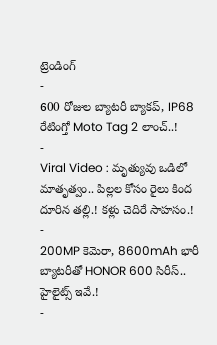ట్రెండింగ్
-
600 రోజుల బ్యాటరీ బ్యాకప్, IP68 రేటింగ్తో Moto Tag 2 లాంచ్..!
-
Viral Video : మృత్యువు ఒడిలో మాతృత్వం.. పిల్లల కోసం రైలు కింద దూరిన తల్లి.! కళ్లు చెదిరే సాహసం.!
-
200MP కెమెరా, 8600mAh భారీ బ్యాటరీతో HONOR 600 సిరీస్.. హైలైట్స్ ఇవే.!
-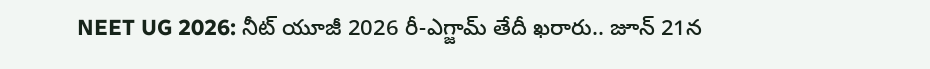NEET UG 2026: నీట్ యూజీ 2026 రీ-ఎగ్జామ్ తేదీ ఖరారు.. జూన్ 21న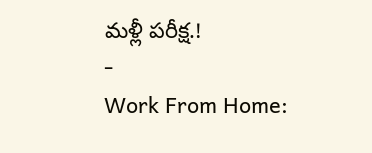మళ్లీ పరీక్ష.!
-
Work From Home: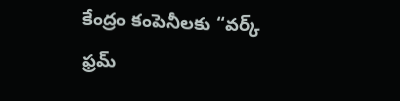కేంద్రం కంపెనీలకు “వర్క్ ఫ్రమ్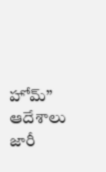హోమ్” ఆదేశాలు జారీ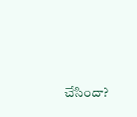చేసిందా?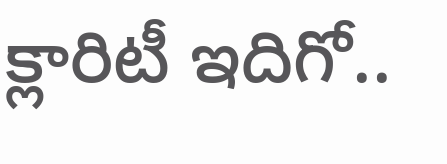క్లారిటీ ఇదిగో..